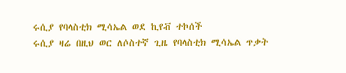ሩሲያ የባላስቲክ ሚሳኤል ወደ ኪየቭ ተኮሰች
ሩሲያ ዛሬ በዚህ ወር ለሶስተኛ ጊዜ የባላስቲክ ሚሳኤል ጥቃት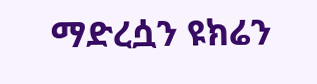ማድረሷን ዩክሬን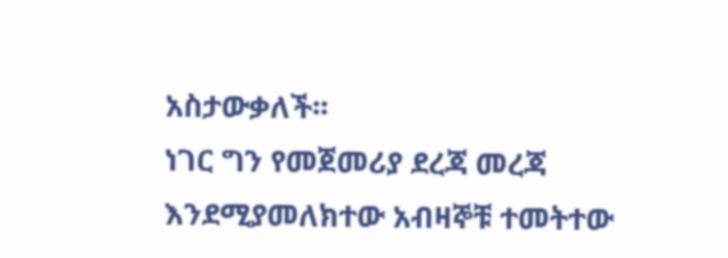አስታውቃለች፡፡
ነገር ግን የመጀመሪያ ደረጃ መረጃ እንደሚያመለክተው አብዛኞቹ ተመትተው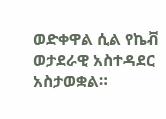ወድቀዋል ሲል የኬቭ ወታደራዊ አስተዳደር አስታወቋል።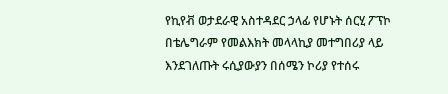የኪየቭ ወታደራዊ አስተዳደር ኃላፊ የሆኑት ሰርሂ ፖፕኮ በቴሌግራም የመልእክት መላላኪያ መተግበሪያ ላይ እንደገለጡት ሩሲያውያን በሰሜን ኮሪያ የተሰሩ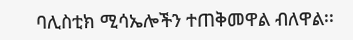ባሊስቲክ ሚሳኤሎችን ተጠቅመዋል ብለዋል፡፡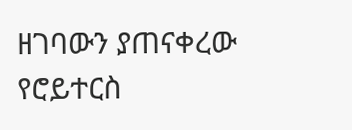ዘገባውን ያጠናቀረው የሮይተርስ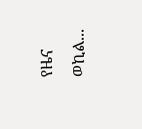የዜና ወኪል...